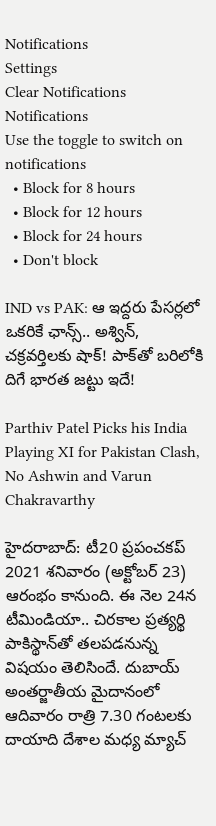Notifications
Settings
Clear Notifications
Notifications
Use the toggle to switch on notifications
  • Block for 8 hours
  • Block for 12 hours
  • Block for 24 hours
  • Don't block

IND vs PAK: ఆ ఇద్దరు పేసర్లలో ఒకరికే ఛాన్స్.. అశ్విన్, చక్రవర్తిలకు షాక్! పాక్‌తో బరిలోకి దిగే భారత జట్టు ఇదే!

Parthiv Patel Picks his India Playing XI for Pakistan Clash, No Ashwin and Varun Chakravarthy

హైదరాబాద్: టీ20 ప్రపంచకప్‌ 2021 శనివారం (అక్టోబర్ 23) ఆరంభం కానుంది. ఈ నెల 24న టీమిండియా.. చిరకాల ప్రత్యర్థి పాకిస్థాన్‌తో తలపడనున్న విషయం తెలిసిందే. దుబాయ్ అంతర్జాతీయ మైదానంలో ఆదివారం రాత్రి 7.30 గంటలకు దాయాది దేశాల మధ్య మ్యాచ్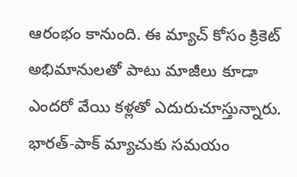ఆరంభం కానుంది. ఈ మ్యాచ్ కోసం క్రికెట్ అభిమానులతో పాటు మాజీలు కూడా ఎందరో వేయి కళ్లతో ఎదురుచూస్తున్నారు. భారత్-పాక్ మ్యాచుకు సమయం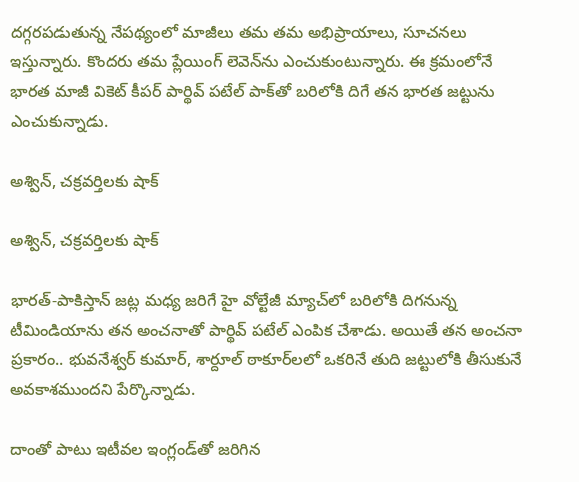దగ్గరపడుతున్న నేపథ్యంలో మాజీలు తమ తమ అభిప్రాయాలు, సూచనలు ఇస్తున్నారు. కొందరు తమ ప్లేయింగ్ లెవెన్‌ను ఎంచుకుంటున్నారు. ఈ క్రమంలోనే భారత మాజీ వికెట్ కీపర్ పార్థివ్ పటేల్ పాక్‌తో బరిలోకి దిగే తన భారత జట్టును ఎంచుకున్నాడు.

అశ్విన్, చక్రవర్తిలకు షాక్

అశ్విన్, చక్రవర్తిలకు షాక్

భారత్-పాకిస్తాన్ జట్ల మధ్య జరిగే హై వోల్టేజీ మ్యాచ్‌లో బరిలోకి దిగనున్న టీమిండియాను తన అంచనాతో పార్థివ్‌ పటేల్‌ ఎంపిక చేశాడు. అయితే తన అంచనా ప్రకారం.. భువనేశ్వర్ కుమార్, శార్దూల్ ఠాకూర్‌లలో ఒకరినే తుది జట్టులోకి తీసుకునే అవకాశముందని పేర్కొన్నాడు.

దాంతో పాటు ఇటీవల ఇంగ్లండ్‌తో జరిగిన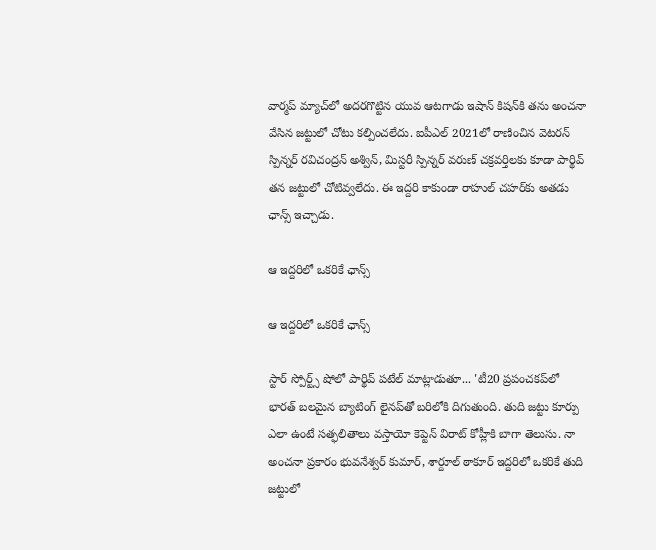వార్మప్‌ మ్యాచ్‌లో అదరగొట్టిన యువ ఆటగాడు ఇషాన్‌ కిషన్‌కి తను అంచనా వేసిన జట్టులో చోటు కల్పించలేదు. ఐపీఎల్ 2021లో రాణించిన వెటరన్ స్పిన్నర్ రవిచంద్రన్ అశ్విన్, మిస్టరీ స్పిన్నర్ వరుణ్ చక్రవర్తిలకు కూడా పార్థివ్ తన జట్టులో చోటివ్వలేదు. ఈ ఇద్దరి కాకుండా రాహుల్ చహర్‌కు అతడు ఛాన్స్ ఇచ్చాడు.

ఆ ఇద్దరిలో ఒకరికే ఛాన్స్‌

ఆ ఇద్దరిలో ఒకరికే ఛాన్స్‌

స్టార్ స్పోర్ట్స్‌ షోలో పార్థివ్‌ పటేల్‌ మాట్లాడుతూ... 'టీ20 ప్రపంచకప్‌లో భారత్ బలమైన బ్యాటింగ్‌ లైనప్‌తో బరిలోకి దిగుతుంది. తుది జట్టు కూర్పు ఎలా ఉంటే సత్ఫలితాలు వస్తాయో కెప్టెన్ విరాట్ కోహ్లీకి బాగా తెలుసు. నా అంచనా ప్రకారం భువనేశ్వర్‌ కుమార్‌, శార్దూల్ ఠాకూర్‌ ఇద్దరిలో ఒకరికే తుది జట్టులో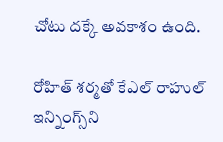చోటు దక్కే అవకాశం ఉంది.

రోహిత్‌ శర్మతో కేఎల్ రాహుల్‌ ఇన్నింగ్స్‌ని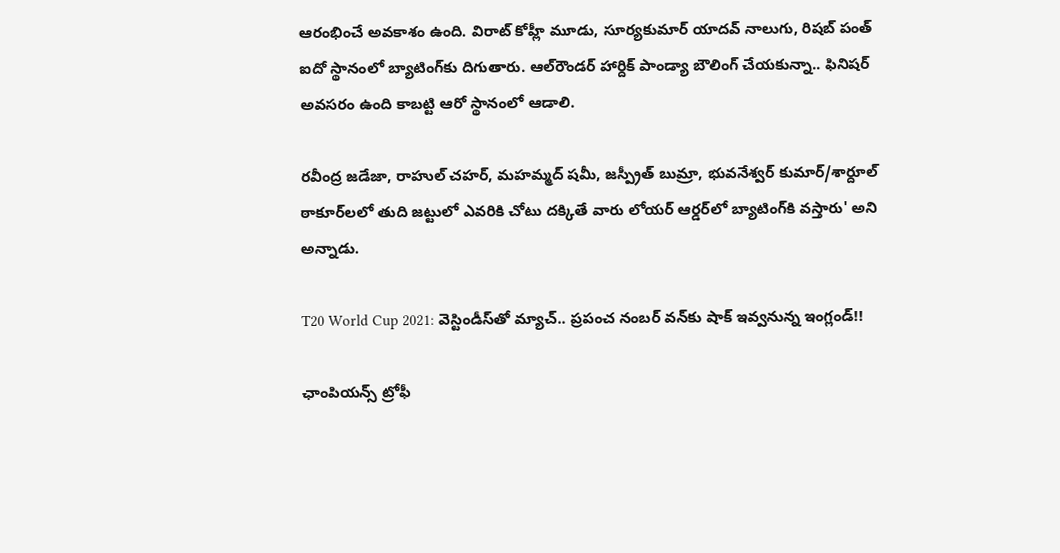ఆరంభించే అవకాశం ఉంది. విరాట్‌ కోహ్లీ మూడు, సూర్యకుమార్ యాదవ్‌ నాలుగు, రిషబ్ పంత్‌ ఐదో స్థానంలో బ్యాటింగ్‌కు దిగుతారు. ఆల్‌రౌండర్‌ హార్దిక్‌ పాండ్యా బౌలింగ్‌ చేయకున్నా.. ఫినిషర్‌ అవసరం ఉంది కాబట్టి ఆరో స్థానంలో ఆడాలి.

రవీంద్ర జడేజా, రాహుల్ చహర్‌, మహమ్మద్‌ షమీ, జస్ప్రీత్ బుమ్రా, భువనేశ్వర్‌ కుమార్‌/శార్దూల్ ఠాకూర్‌లలో తుది జట్టులో ఎవరికి చోటు దక్కితే వారు లోయర్ ఆర్డర్‌లో బ్యాటింగ్‌కి వస్తారు' అని అన్నాడు.

T20 World Cup 2021: వెస్టిండీస్‌తో మ్యాచ్.. ప్రపంచ నంబర్ వన్‌కు షాక్ ఇవ్వనున్న ఇంగ్లండ్!!

ఛాంపియన్స్‌ ట్రోఫీ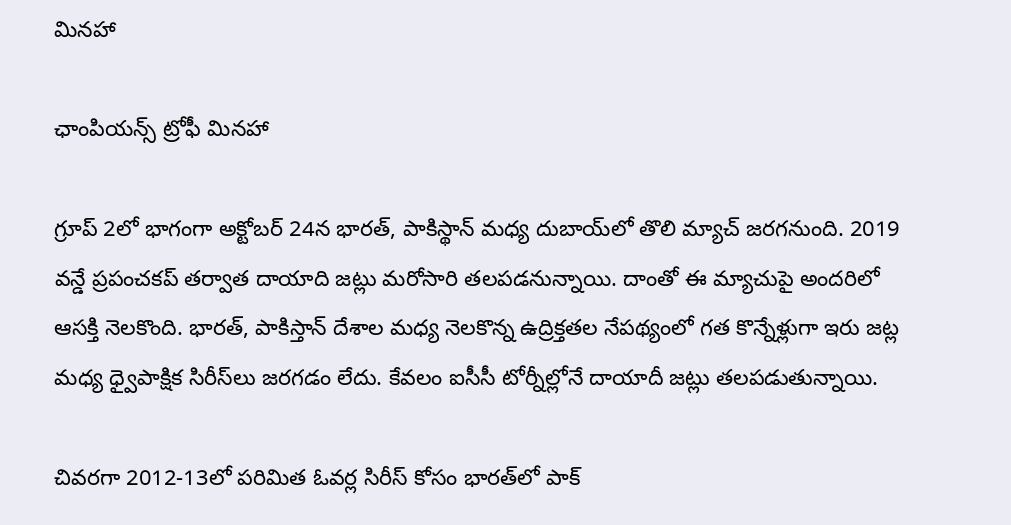మినహా

ఛాంపియన్స్‌ ట్రోఫీ మినహా

గ్రూప్ 2లో భాగంగా అక్టోబ‌ర్ 24న భారత్, పాకిస్థాన్ మ‌ధ్య దుబాయ్‌లో తొలి మ్యాచ్ జ‌ర‌గ‌నుంది. 2019 వన్డే ప్రపంచకప్ తర్వాత దాయాది జట్లు మరోసారి తలపడనున్నాయి. దాంతో ఈ మ్యాచుపై అందరిలో ఆసక్తి నెలకొంది. భారత్, పాకిస్తాన్ దేశాల మధ్య నెలకొన్న ఉద్రిక్తతల నేపథ్యంలో గత కొన్నేళ్లుగా ఇరు జట్ల మధ్య ధ్వైపాక్షిక సిరీస్‌లు జరగడం లేదు. కేవలం ఐసీసీ టోర్నీల్లోనే దాయాదీ జట్లు తలపడుతున్నాయి.

చివరగా 2012-13లో పరిమిత ఓవర్ల సిరీస్‌ కోసం భారత్‌లో పాక్‌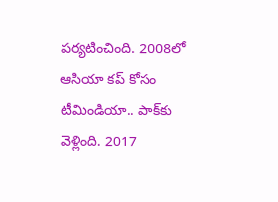పర్యటించింది. 2008లో ఆసియా కప్‌ కోసం టీమిండియా.. పాక్‌కు వెళ్లింది. 2017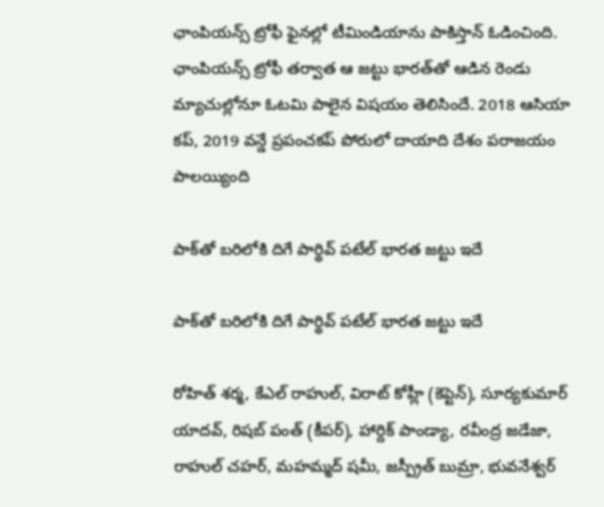ఛాంపియన్స్‌ ట్రోఫీ ఫైనల్లో టీమిండియాను పాకిస్తాన్ ఓడించింది. ఛాంపియన్స్‌ ట్రోఫీ తర్వాత ఆ జట్టు భారత్‌తో ఆడిన రెండు మ్యాచుల్లోనూ ఓటమి పాలైన విషయం తెలిసిందే. 2018 ఆసియా కప్‌, 2019 వన్డే ప్రపంచకప్‌ పోరులో దాయాది దేశం పరాజయం పాలయ్యింది

పాక్‌తో బరిలోకి దిగే పార్థివ్ పటేల్ భారత జట్టు ఇదే

పాక్‌తో బరిలోకి దిగే పార్థివ్ పటేల్ భారత జట్టు ఇదే

రోహిత్‌ శర్మ, కేఎల్ రాహుల్‌, విరాట్‌ కోహ్లీ (కెప్టెన్), సూర్యకుమార్ యాదవ్‌, రిషబ్ పంత్‌ (కీపర్), హార్దిక్‌ పాండ్యా, రవీంద్ర జడేజా, రాహుల్ చహర్‌, మహమ్మద్‌ షమీ, జస్ప్రీత్ బుమ్రా, భువనేశ్వర్‌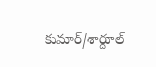కుమార్‌/శార్దూల్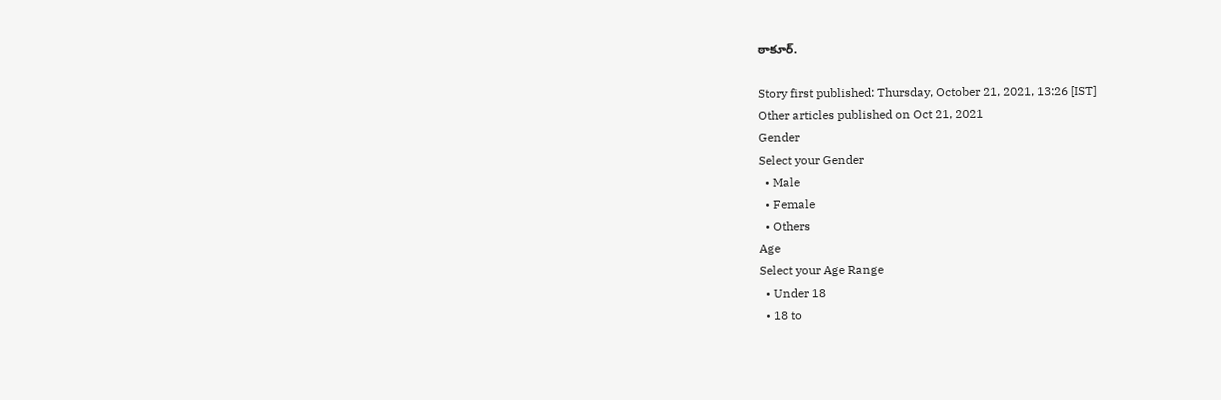ఠాకూర్‌.

Story first published: Thursday, October 21, 2021, 13:26 [IST]
Other articles published on Oct 21, 2021
Gender
Select your Gender
  • Male
  • Female
  • Others
Age
Select your Age Range
  • Under 18
  • 18 to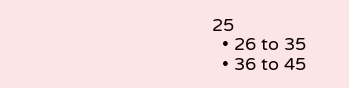25
  • 26 to 35
  • 36 to 45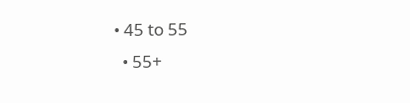• 45 to 55
  • 55+